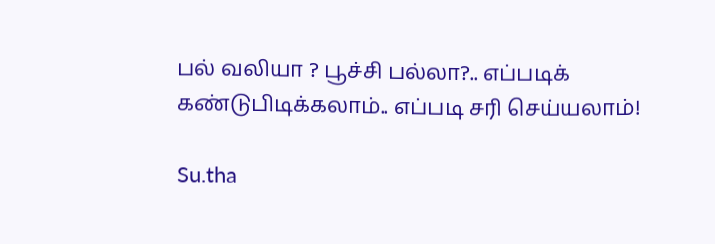பல் வலியா ? பூச்சி பல்லா?.. எப்படிக் கண்டுபிடிக்கலாம்.. எப்படி சரி செய்யலாம்!

Su.tha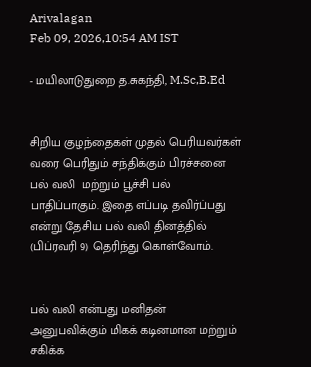Arivalagan
Feb 09, 2026,10:54 AM IST

- மயிலாடுதுறை த.சுகந்தி, M.Sc,B.Ed


சிறிய குழந்தைகள் முதல் பெரியவர்கள் வரை பெரிதும் சந்திக்கும் பிரச்சனை பல் வலி  மற்றும் பூச்சி பல்  பாதிப்பாகும். இதை எப்படி தவிர்ப்பது என்று தேசிய பல் வலி தினத்தில் (பிப்ரவரி 9) தெரிந்து கொள்வோம்.


பல் வலி என்பது மனிதன் அனுபவிக்கும் மிகக் கடினமான மற்றும் சகிக்க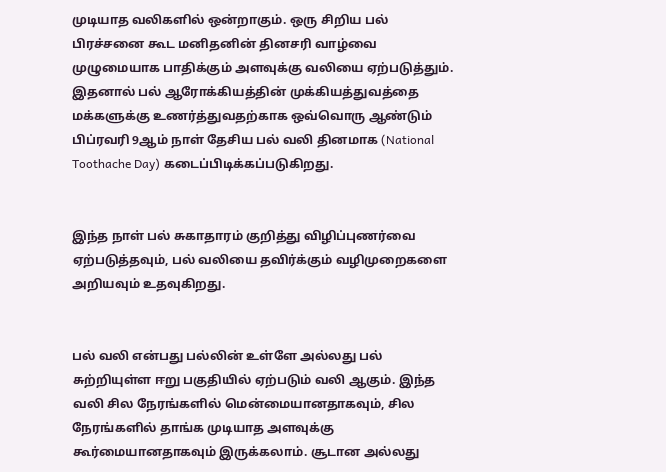முடியாத வலிகளில் ஒன்றாகும். ஒரு சிறிய பல் பிரச்சனை கூட மனிதனின் தினசரி வாழ்வை முழுமையாக பாதிக்கும் அளவுக்கு வலியை ஏற்படுத்தும். இதனால் பல் ஆரோக்கியத்தின் முக்கியத்துவத்தை மக்களுக்கு உணர்த்துவதற்காக ஒவ்வொரு ஆண்டும் பிப்ரவரி 9ஆம் நாள் தேசிய பல் வலி தினமாக (National Toothache Day) கடைப்பிடிக்கப்படுகிறது.


இந்த நாள் பல் சுகாதாரம் குறித்து விழிப்புணர்வை ஏற்படுத்தவும், பல் வலியை தவிர்க்கும் வழிமுறைகளை அறியவும் உதவுகிறது.


பல் வலி என்பது பல்லின் உள்ளே அல்லது பல் சுற்றியுள்ள ஈறு பகுதியில் ஏற்படும் வலி ஆகும். இந்த வலி சில நேரங்களில் மென்மையானதாகவும், சில நேரங்களில் தாங்க முடியாத அளவுக்கு கூர்மையானதாகவும் இருக்கலாம். சூடான அல்லது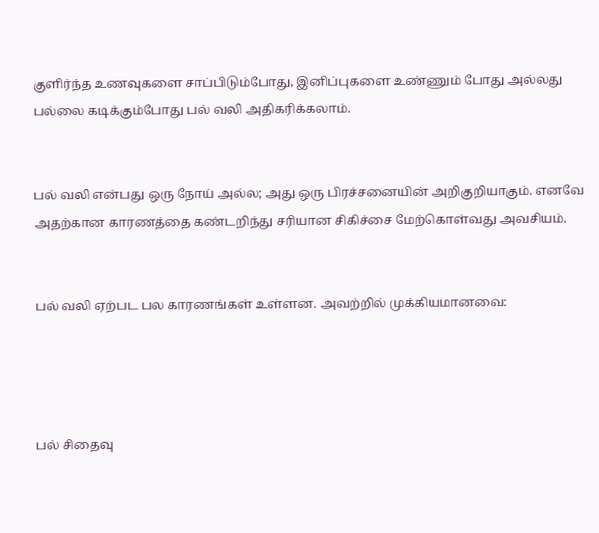குளிர்ந்த உணவுகளை சாப்பிடும்போது, இனிப்புகளை உண்ணும் போது அல்லது பல்லை கடிக்கும்போது பல் வலி அதிகரிக்கலாம்.


பல் வலி என்பது ஒரு நோய் அல்ல; அது ஒரு பிரச்சனையின் அறிகுறியாகும். எனவே அதற்கான காரணத்தை கண்டறிந்து சரியான சிகிச்சை மேற்கொள்வது அவசியம்.


பல் வலி ஏற்பட பல காரணங்கள் உள்ளன. அவற்றில் முக்கியமானவை:




பல் சிதைவு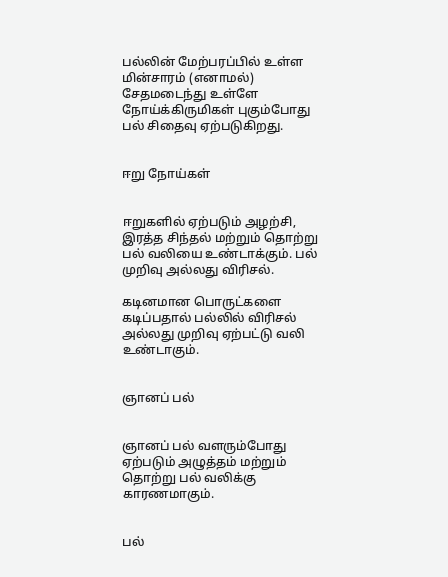பல்லின் மேற்பரப்பில் உள்ள மின்சாரம் (எனாமல்) சேதமடைந்து உள்ளே நோய்க்கிருமிகள் புகும்போது பல் சிதைவு ஏற்படுகிறது.


ஈறு நோய்கள்


ஈறுகளில் ஏற்படும் அழற்சி, இரத்த சிந்தல் மற்றும் தொற்று பல் வலியை உண்டாக்கும். பல் முறிவு அல்லது விரிசல்.

கடினமான பொருட்களை கடிப்பதால் பல்லில் விரிசல் அல்லது முறிவு ஏற்பட்டு வலி உண்டாகும்.


ஞானப் பல்


ஞானப் பல் வளரும்போது ஏற்படும் அழுத்தம் மற்றும் தொற்று பல் வலிக்கு காரணமாகும்.


பல்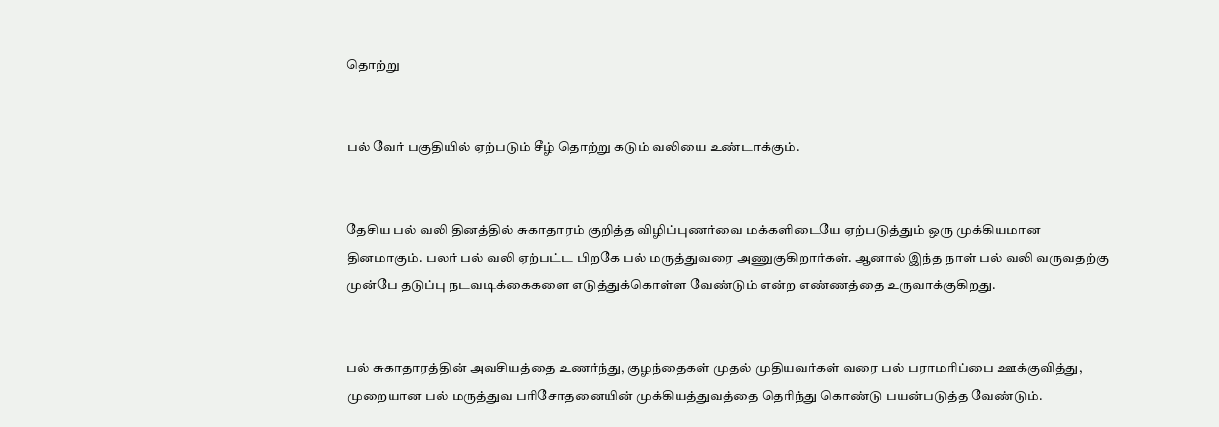தொற்று


பல் வேர் பகுதியில் ஏற்படும் சீழ் தொற்று கடும் வலியை உண்டாக்கும்.


தேசிய பல் வலி தினத்தில் சுகாதாரம் குறித்த விழிப்புணர்வை மக்களிடையே ஏற்படுத்தும் ஒரு முக்கியமான தினமாகும். பலர் பல் வலி ஏற்பட்ட பிறகே பல் மருத்துவரை அணுகுகிறார்கள். ஆனால் இந்த நாள் பல் வலி வருவதற்கு முன்பே தடுப்பு நடவடிக்கைகளை எடுத்துக்கொள்ள வேண்டும் என்ற எண்ணத்தை உருவாக்குகிறது.


பல் சுகாதாரத்தின் அவசியத்தை உணர்ந்து, குழந்தைகள் முதல் முதியவர்கள் வரை பல் பராமரிப்பை ஊக்குவித்து, முறையான பல் மருத்துவ பரிசோதனையின் முக்கியத்துவத்தை தெரிந்து கொண்டு பயன்படுத்த வேண்டும்.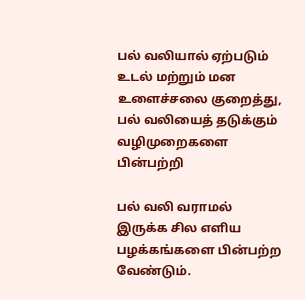பல் வலியால் ஏற்படும் உடல் மற்றும் மன உளைச்சலை குறைத்து, பல் வலியைத் தடுக்கும் வழிமுறைகளை பின்பற்றி

பல் வலி வராமல் இருக்க சில எளிய பழக்கங்களை பின்பற்ற வேண்டும்.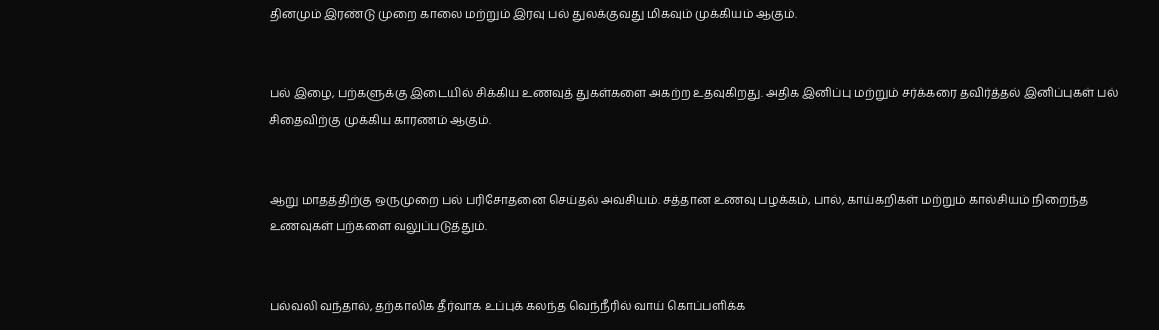தினமும் இரண்டு முறை காலை மற்றும் இரவு பல் துலக்குவது மிகவும் முக்கியம் ஆகும்.


பல் இழை, பற்களுக்கு இடையில் சிக்கிய உணவுத் துகள்களை அகற்ற உதவுகிறது. அதிக இனிப்பு மற்றும் சர்க்கரை தவிர்த்தல் இனிப்புகள் பல் சிதைவிற்கு முக்கிய காரணம் ஆகும்.


ஆறு மாதத்திற்கு ஒருமுறை பல் பரிசோதனை செய்தல் அவசியம். சத்தான உணவு பழக்கம், பால், காய்கறிகள் மற்றும் கால்சியம் நிறைந்த உணவுகள் பற்களை வலுப்படுத்தும்.


பல்வலி வந்தால், தற்காலிக தீர்வாக உப்புக் கலந்த வெந்நீரில் வாய் கொப்பளிக்க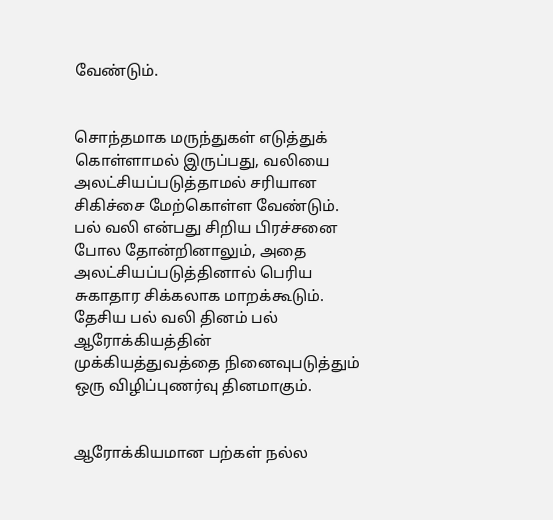வேண்டும்.


சொந்தமாக மருந்துகள் எடுத்துக் கொள்ளாமல் இருப்பது, வலியை அலட்சியப்படுத்தாமல் சரியான சிகிச்சை மேற்கொள்ள வேண்டும். பல் வலி என்பது சிறிய பிரச்சனை போல தோன்றினாலும், அதை அலட்சியப்படுத்தினால் பெரிய சுகாதார சிக்கலாக மாறக்கூடும். தேசிய பல் வலி தினம் பல் ஆரோக்கியத்தின் முக்கியத்துவத்தை நினைவுபடுத்தும் ஒரு விழிப்புணர்வு தினமாகும்.


ஆரோக்கியமான பற்கள் நல்ல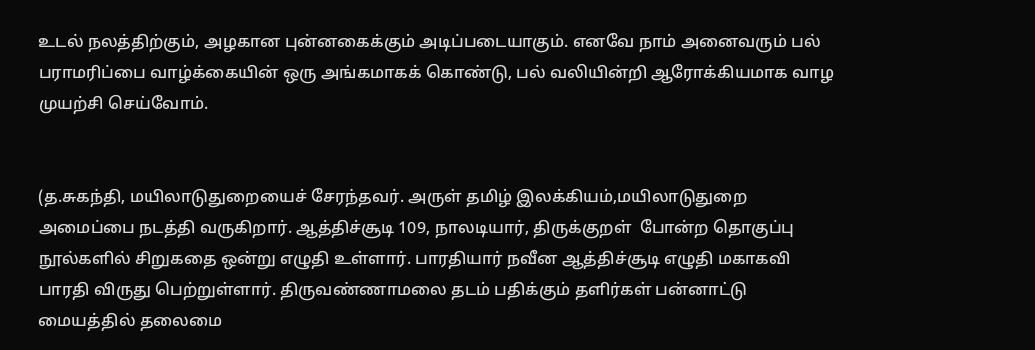உடல் நலத்திற்கும், அழகான புன்னகைக்கும் அடிப்படையாகும். எனவே நாம் அனைவரும் பல் பராமரிப்பை வாழ்க்கையின் ஒரு அங்கமாகக் கொண்டு, பல் வலியின்றி ஆரோக்கியமாக வாழ முயற்சி செய்வோம்.


(த.சுகந்தி, மயிலாடுதுறையைச் சேரந்தவர். அருள் தமிழ் இலக்கியம்,மயிலாடுதுறை அமைப்பை நடத்தி வருகிறார். ஆத்திச்சூடி 109, நாலடியார், திருக்குறள்  போன்ற தொகுப்பு நூல்களில் சிறுகதை ஒன்று எழுதி உள்ளார். பாரதியார் நவீன ஆத்திச்சூடி எழுதி மகாகவி பாரதி விருது பெற்றுள்ளார். திருவண்ணாமலை தடம் பதிக்கும் தளிர்கள் பன்னாட்டு மையத்தில் தலைமை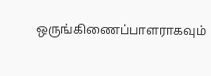ஒருங்கிணைப்பாளராகவும்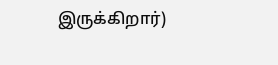இருக்கிறார்)